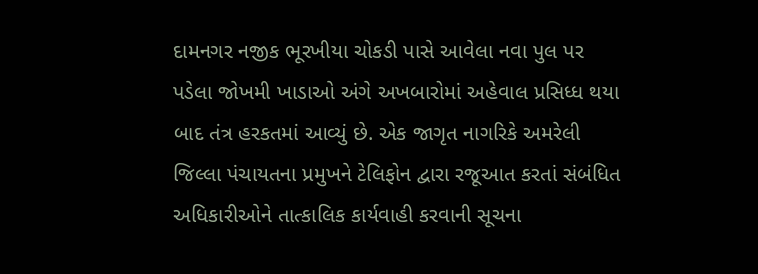દામનગર નજીક ભૂરખીયા ચોકડી પાસે આવેલા નવા પુલ પર પડેલા જોખમી ખાડાઓ અંગે અખબારોમાં અહેવાલ પ્રસિધ્ધ થયા બાદ તંત્ર હરકતમાં આવ્યું છે. એક જાગૃત નાગરિકે અમરેલી જિલ્લા પંચાયતના પ્રમુખને ટેલિફોન દ્વારા રજૂઆત કરતાં સંબંધિત અધિકારીઓને તાત્કાલિક કાર્યવાહી કરવાની સૂચના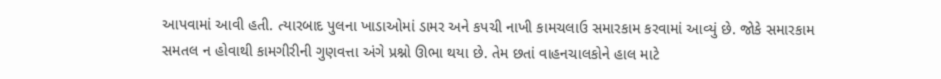આપવામાં આવી હતી. ત્યારબાદ પુલના ખાડાઓમાં ડામર અને કપચી નાખી કામચલાઉ સમારકામ કરવામાં આવ્યું છે. જોકે સમારકામ સમતલ ન હોવાથી કામગીરીની ગુણવત્તા અંગે પ્રશ્નો ઊભા થયા છે. તેમ છતાં વાહનચાલકોને હાલ માટે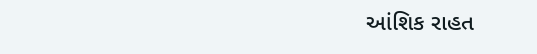આંશિક રાહત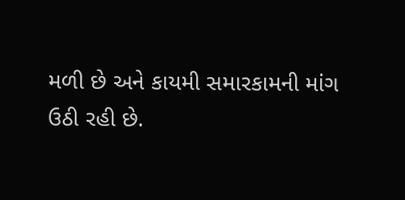મળી છે અને કાયમી સમારકામની માંગ ઉઠી રહી છે.